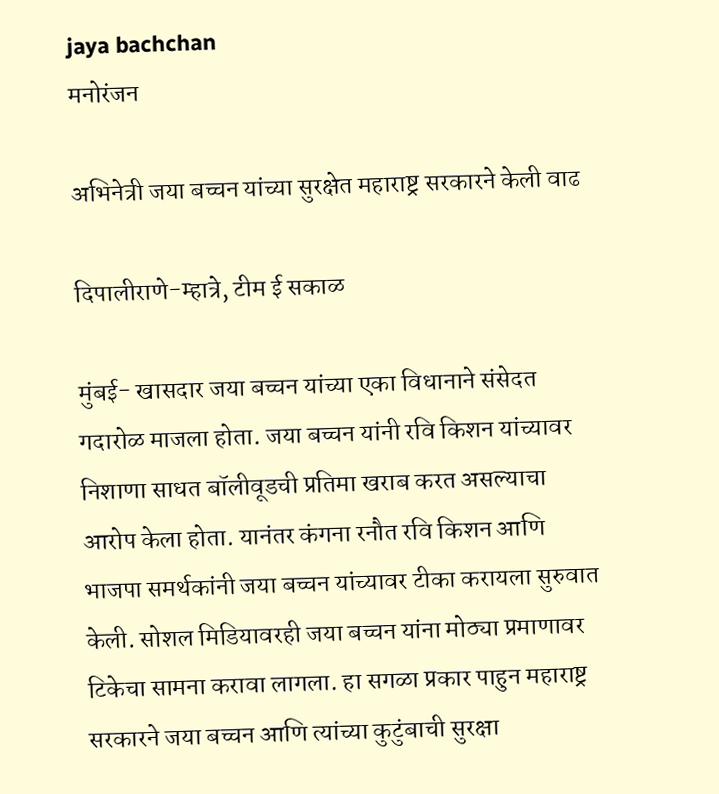jaya bachchan
मनोरंजन

अभिनेत्री जया बच्चन यांच्या सुरक्षेत महाराष्ट्र सरकारने केली वाढ

दिपालीराणे-म्हात्रे, टीम ई सकाळ

मुंबई- खासदार जया बच्चन यांच्या एका विधानाने संसेदत गदारोळ माजला होता. जया बच्चन यांनी रवि किशन यांच्यावर निशाणा साधत बॉलीवूडची प्रतिमा खराब करत असल्याचा आरोप केला होता. यानंतर कंगना रनौत रवि किशन आणि भाजपा समर्थकांनी जया बच्चन यांच्यावर टीका करायला सुरुवात केली. सोशल मिडियावरही जया बच्चन यांना मोठ्या प्रमाणावर टिकेचा सामना करावा लागला. हा सगळा प्रकार पाहुन महाराष्ट्र सरकारने जया बच्चन आणि त्यांच्या कुटुंबाची सुरक्षा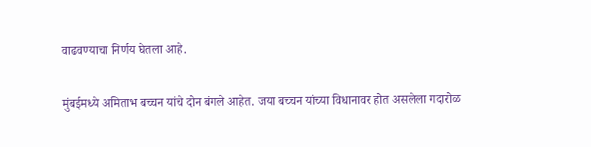वाढवण्याचा निर्णय घेतला आहे.

मुंबईमध्ये अमिताभ बच्चन यांचे दोन बंगले आहेत. जया बच्चन यांच्या विधानावर होत असलेला गदारोळ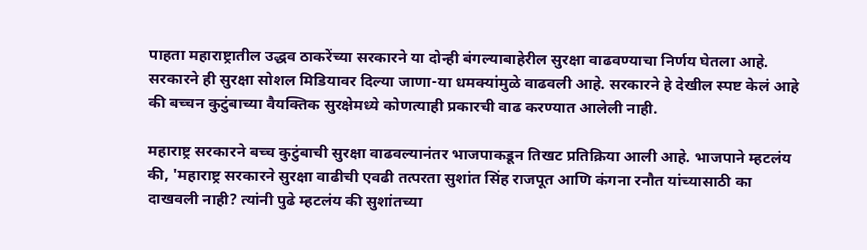पाहता महाराष्ट्रातील उद्धव ठाकरेंच्या सरकारने या दोन्ही बंगल्याबाहेरील सुरक्षा वाढवण्याचा निर्णय घेतला आहे. सरकारने ही सुरक्षा सोशल मिडियावर दिल्या जाणा-या धमक्यांमुळे वाढवली आहे. सरकारने हे देखील स्पष्ट केलं आहे की बच्चन कुटुंबाच्या वैयक्तिक सुरक्षेमध्ये कोणत्याही प्रकारची वाढ करण्यात आलेली नाही.

महाराष्ट्र सरकारने बच्च कुटुंबाची सुरक्षा वाढवल्यानंतर भाजपाकडून तिखट प्रतिक्रिया आली आहे. भाजपाने म्हटलंय की, 'महाराष्ट्र सरकारने सुरक्षा वाढीची एवढी तत्परता सुशांत सिंह राजपूत आणि कंगना रनौत यांच्यासाठी का दाखवली नाही? त्यांनी पुढे म्हटलंय की सुशांतच्या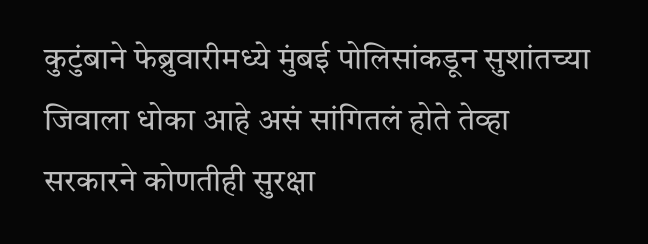कुटुंबाने फेब्रुवारीमध्ये मुंबई पोलिसांकडून सुशांतच्या जिवाला धोका आहे असं सांगितलं होते तेव्हा सरकारने कोणतीही सुरक्षा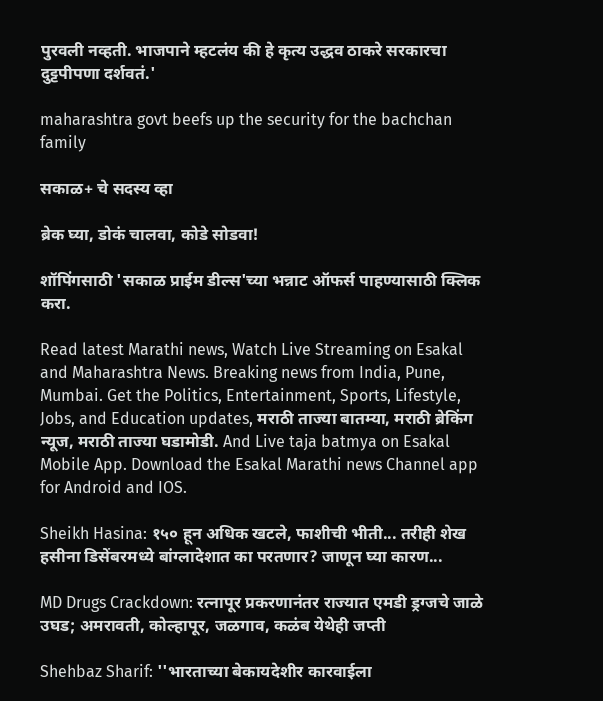पुरवली नव्हती. भाजपाने म्हटलंय की हे कृत्य उद्धव ठाकरे सरकारचा दुट्टपीपणा दर्शवतं.'

maharashtra govt beefs up the security for the bachchan family

सकाळ+ चे सदस्य व्हा

ब्रेक घ्या, डोकं चालवा, कोडे सोडवा!

शॉपिंगसाठी 'सकाळ प्राईम डील्स'च्या भन्नाट ऑफर्स पाहण्यासाठी क्लिक करा.

Read latest Marathi news, Watch Live Streaming on Esakal and Maharashtra News. Breaking news from India, Pune, Mumbai. Get the Politics, Entertainment, Sports, Lifestyle, Jobs, and Education updates, मराठी ताज्या बातम्या, मराठी ब्रेकिंग न्यूज, मराठी ताज्या घडामोडी. And Live taja batmya on Esakal Mobile App. Download the Esakal Marathi news Channel app for Android and IOS.

Sheikh Hasina: १५० हून अधिक खटले, फाशीची भीती... तरीही शेख हसीना डिसेंबरमध्ये बांग्लादेशात का परतणार? जाणून घ्या कारण...

MD Drugs Crackdown: रत्नापूर प्रकरणानंतर राज्यात एमडी ड्रग्जचे जाळे उघड; अमरावती, कोल्हापूर, जळगाव, कळंब येथेही जप्ती

Shehbaz Sharif: ''भारताच्या बेकायदेशीर कारवाईला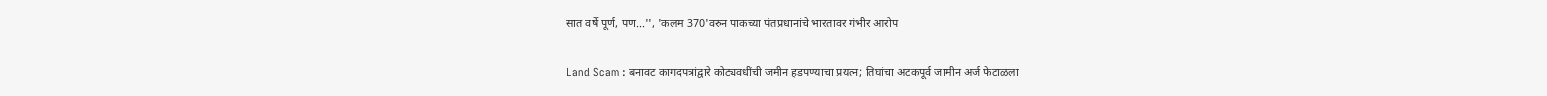सात वर्षे पूर्ण, पण...'', 'कलम 370'वरुन पाकच्या पंतप्रधानांचे भारतावर गंभीर आरोप

Land Scam : बनावट कागदपत्रांद्वारे कोट्यवधींची जमीन हडपण्याचा प्रयत्न; तिघांचा अटकपूर्व जामीन अर्ज फेटाळला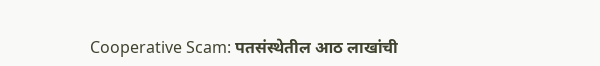Cooperative Scam: पतसंस्थेतील आठ लाखांची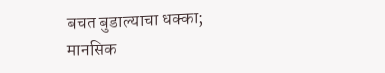बचत बुडाल्याचा धक्का; मानसिक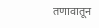तणावातून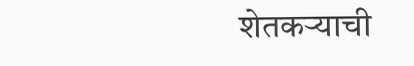शेतकऱ्याची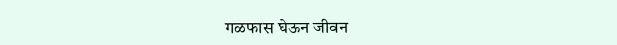गळफास घेऊन जीवन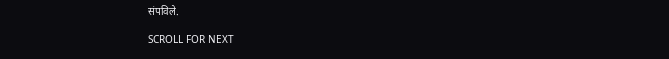संपविले.

SCROLL FOR NEXT